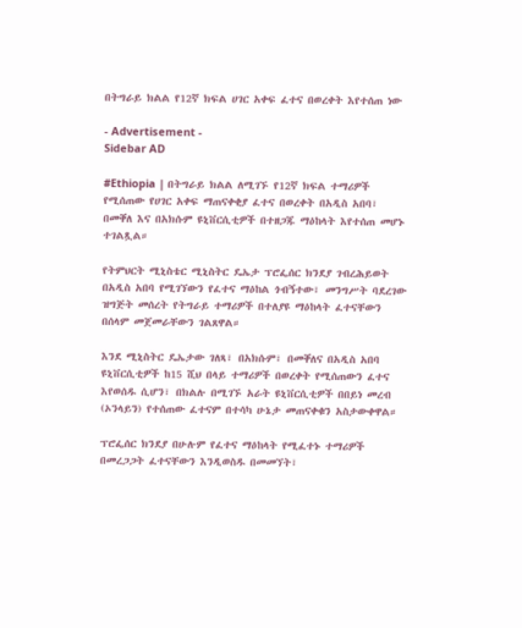በትግራይ ክልል የ12ኛ ክፍል ሀገር አቀፍ ፈተና በወረቀት እየተሰጠ ነው

- Advertisement -
Sidebar AD

#Ethiopia | በትግራይ ክልል ለሚገኙ የ12ኛ ክፍል ተማሪዎች የሚሰጠው የሀገር አቀፍ ማጠናቀቂያ ፈተና በወረቀት በአዲስ አበባ፣ በመቐለ እና በአክሱም ዩኒቨርሲቲዎች በተዘጋጁ ማዕከላት እየተሰጠ መሆኑ ተገልጿል።

የትምህርት ሚኒስቴር ሚኒስትር ዴኤታ ፕሮፌሰር ክንደያ ገብረሕይወት በአዲስ አበባ የሚገኘውን የፈተና ማዕከል ጎብኝተው፣ መንግሥት ባደረገው ዝግጅት መሰረት የትግራይ ተማሪዎች በተለያዩ ማዕከላት ፈተናቸውን በሰላም መጀመራቸውን ገልጸዋል።

እንደ ሚኒስትር ዴኤታው ገለጻ፣ በአክሱም፣ በመቐለና በአዲስ አበባ ዩኒቨርሲቲዎች ከ15 ሺህ በላይ ተማሪዎች በወረቀት የሚሰጠውን ፈተና እየወሰዱ ሲሆን፣ በክልሉ በሚገኙ አራት ዩኒቨርሲቲዎች በበይነ መረብ (ኦንላይን) የተሰጠው ፈተናም በተሳካ ሁኔታ መጠናቀቁን አስታውቀዋል።

ፕሮፌሰር ክንደያ በሁሉም የፈተና ማዕከላት የሚፈተኑ ተማሪዎች በመረጋጋት ፈተናቸውን እንዲወስዱ በመመኘት፣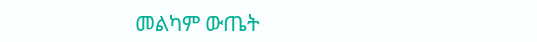መልካም ውጤት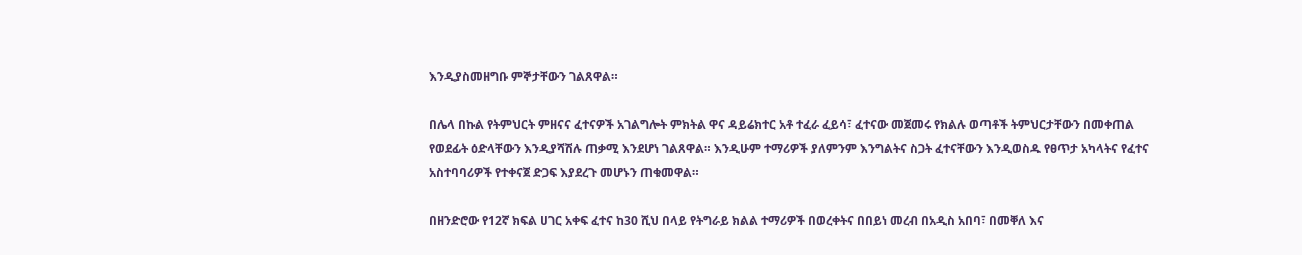እንዲያስመዘግቡ ምኞታቸውን ገልጸዋል።

በሌላ በኩል የትምህርት ምዘናና ፈተናዎች አገልግሎት ምክትል ዋና ዳይሬክተር አቶ ተፈራ ፈይሳ፣ ፈተናው መጀመሩ የክልሉ ወጣቶች ትምህርታቸውን በመቀጠል የወደፊት ዕድላቸውን እንዲያሻሽሉ ጠቃሚ እንደሆነ ገልጸዋል። እንዲሁም ተማሪዎች ያለምንም እንግልትና ስጋት ፈተናቸውን እንዲወስዱ የፀጥታ አካላትና የፈተና አስተባባሪዎች የተቀናጀ ድጋፍ እያደረጉ መሆኑን ጠቁመዋል።

በዘንድሮው የ12ኛ ክፍል ሀገር አቀፍ ፈተና ከ30 ሺህ በላይ የትግራይ ክልል ተማሪዎች በወረቀትና በበይነ መረብ በአዲስ አበባ፣ በመቐለ እና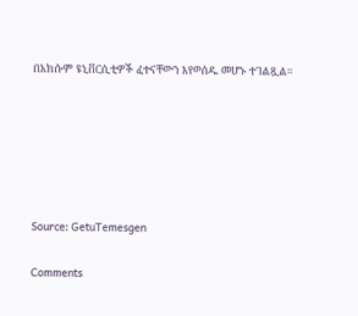በአክሱም ዩኒቨርሲቲዎች ፈተናቸውን እየወሰዱ መሆኑ ተገልጿል።






Source: GetuTemesgen

Comments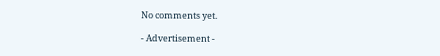No comments yet.

- Advertisement -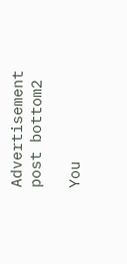Advertisement post bottom2

You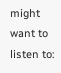might want to listen to: